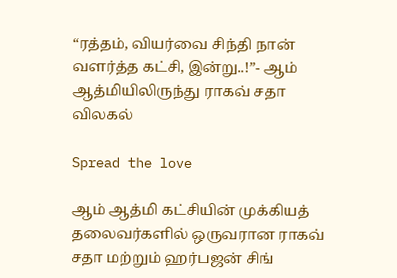“ரத்தம், வியர்வை சிந்தி நான் வளர்த்த கட்சி, இன்று..!”- ஆம் ஆத்மியிலிருந்து ராகவ் சதா விலகல்

Spread the love

ஆம் ஆத்மி கட்சியின் முக்கியத் தலைவர்களில் ஒருவரான ராகவ் சதா மற்றும் ஹர்பஜன் சிங்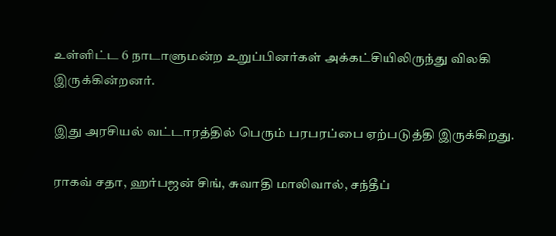உள்ளிட்ட 6 நாடாளுமன்ற உறுப்பினர்கள் அக்கட்சியிலிருந்து விலகி இருக்கின்றனர்.

இது அரசியல் வட்டாரத்தில் பெரும் பரபரப்பை ஏற்படுத்தி இருக்கிறது.

ராகவ் சதா, ஹர்பஜன் சிங், சுவாதி மாலிவால், சந்தீப்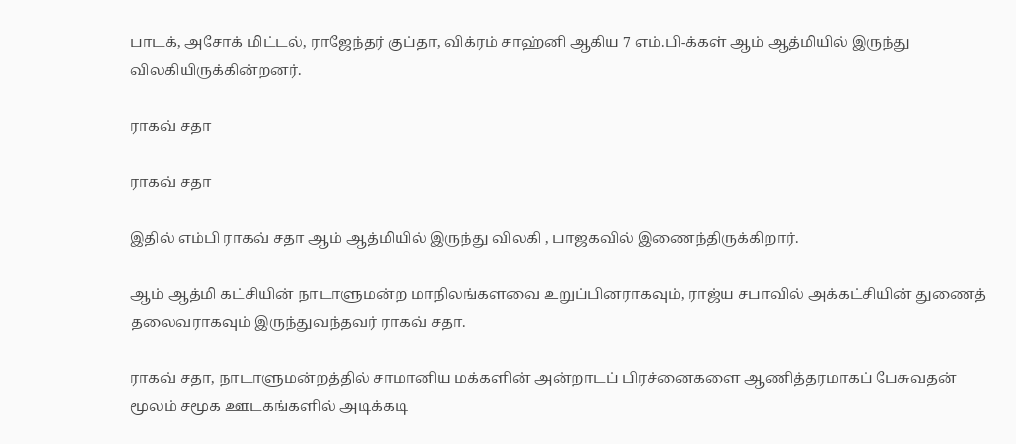பாடக், அசோக் மிட்டல், ராஜேந்தர் குப்தா, விக்ரம் சாஹ்னி ஆகிய 7 எம்.பி-க்கள் ஆம் ஆத்மியில் இருந்து விலகியிருக்கின்றனர்.

ராகவ் சதா

ராகவ் சதா

இதில் எம்பி ராகவ் சதா ஆம் ஆத்மியில் இருந்து விலகி , பாஜகவில் இணைந்திருக்கிறார்.

ஆம் ஆத்மி கட்சியின் நாடாளுமன்ற மாநிலங்களவை உறுப்பினராகவும், ராஜ்ய சபாவில் அக்கட்சியின் துணைத் தலைவராகவும் இருந்துவந்தவர் ராகவ் சதா.

ராகவ் சதா, நாடாளுமன்றத்தில் சாமானிய மக்களின் அன்றாடப் பிரச்னைகளை ஆணித்தரமாகப் பேசுவதன் மூலம் சமூக ஊடகங்களில் அடிக்கடி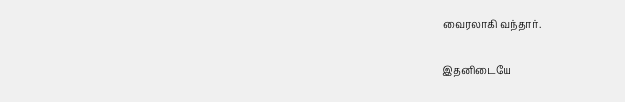வைரலாகி வந்தார்.

இதனிடையே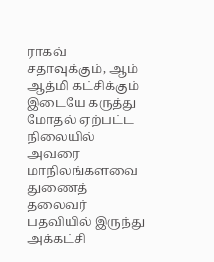ராகவ் சதாவுக்கும், ஆம் ஆத்மி கட்சிக்கும் இடையே கருத்து மோதல் ஏற்பட்ட நிலையில் அவரை மாநிலங்களவை துணைத் தலைவர் பதவியில் இருந்து அக்கட்சி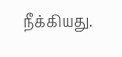நீக்கியது.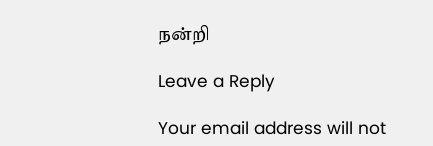நன்றி

Leave a Reply

Your email address will not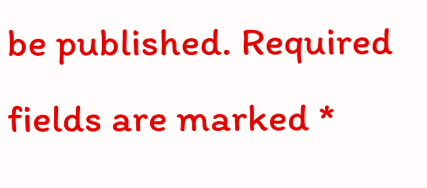be published. Required fields are marked *